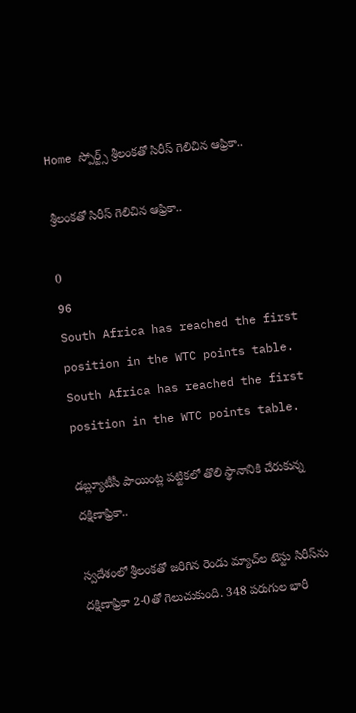Home స్పోర్ట్స్ శ్రీలంకతో సిరీస్‌ గెలిచిన ఆఫ్రికా..

శ్రీలంకతో సిరీస్‌ గెలిచిన ఆఫ్రికా..

0
96
South Africa has reached the first position in the WTC points table.
South Africa has reached the first position in the WTC points table.

డబ్ల్యూటీసీ పాయింట్ల పట్టికలో తొలి స్థానానికి చేరుకున్న దక్షిణాఫ్రికా..

స్వదేశంలో శ్రీలంకతో జరిగిన రెండు మ్యాచ్‌ల టెస్టు సిరీస్‌ను దక్షిణాఫ్రికా 2-0తో గెలుచుకుంది. 348 పరుగుల భారీ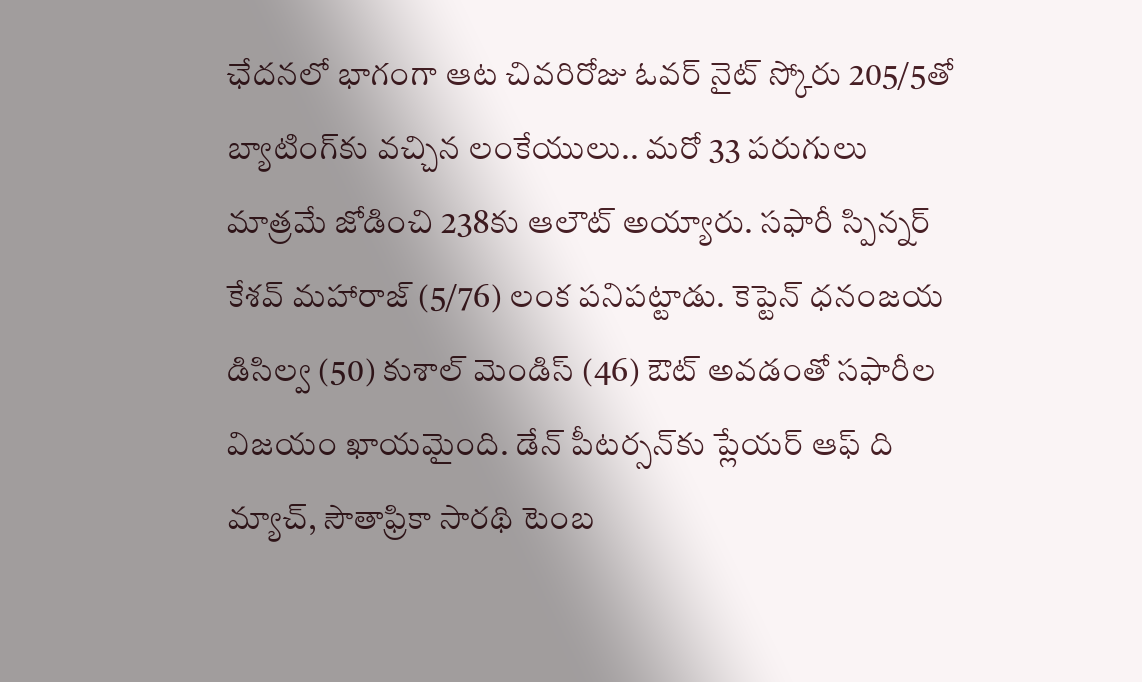ఛేదనలో భాగంగా ఆట చివరిరోజు ఓవర్‌ నైట్‌ స్కోరు 205/5తో బ్యాటింగ్‌కు వచ్చిన లంకేయులు.. మరో 33 పరుగులు మాత్రమే జోడించి 238కు ఆలౌట్‌ అయ్యారు. సఫారీ స్పిన్నర్‌ కేశవ్‌ మహారాజ్‌ (5/76) లంక పనిపట్టాడు. కెప్టెన్‌ ధనంజయ డిసిల్వ (50) కుశాల్‌ మెండిస్‌ (46) ఔట్‌ అవడంతో సఫారీల విజయం ఖాయమైంది. డేన్‌ పీటర్సన్‌కు ప్లేయర్‌ ఆఫ్‌ ది మ్యాచ్‌, సౌతాఫ్రికా సారథి టెంబ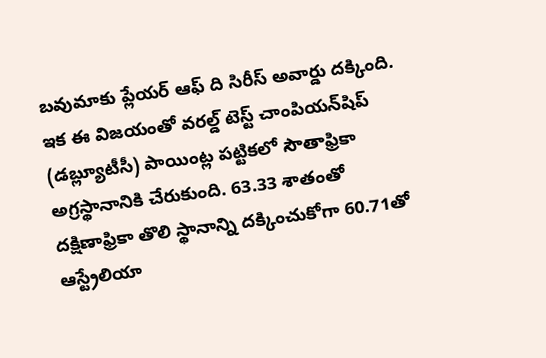బవుమాకు ప్లేయర్‌ ఆఫ్‌ ది సిరీస్‌ అవార్డు దక్కింది. ఇక ఈ విజయంతో వరల్డ్‌ టెస్ట్‌ చాంపియన్‌షిప్‌ (డబ్ల్యూటీసీ) పాయింట్ల పట్టికలో సౌతాఫ్రికా అగ్రస్థానానికి చేరుకుంది. 63.33 శాతంతో దక్షిణాఫ్రికా తొలి స్థానాన్ని దక్కించుకోగా 60.71తో ఆస్ట్రేలియా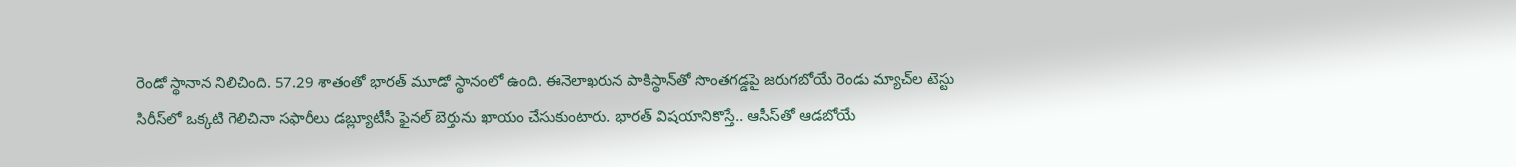రెండో స్థానాన నిలిచింది. 57.29 శాతంతో భారత్‌ మూడో స్థానంలో ఉంది. ఈనెలాఖరున పాకిస్థాన్‌తో సొంతగడ్డపై జరుగబోయే రెండు మ్యాచ్‌ల టెస్టు సిరీస్‌లో ఒక్కటి గెలిచినా సఫారీలు డబ్ల్యూటీసీ ఫైనల్‌ బెర్తును ఖాయం చేసుకుంటారు. భారత్‌ విషయానికొస్తే.. ఆసీస్‌తో ఆడబోయే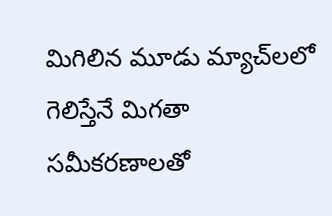మిగిలిన మూడు మ్యాచ్‌లలో గెలిస్తేనే మిగతా సమీకరణాలతో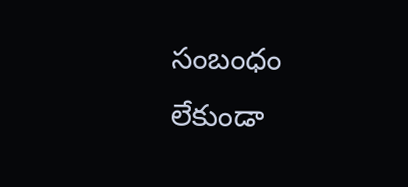సంబంధం లేకుండా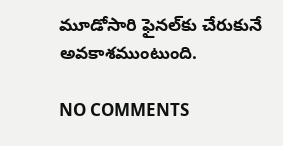మూడోసారి ఫైనల్‌కు చేరుకునే అవకాశముంటుంది.

NO COMMENTS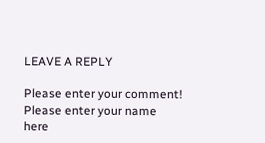LEAVE A REPLY

Please enter your comment!
Please enter your name here